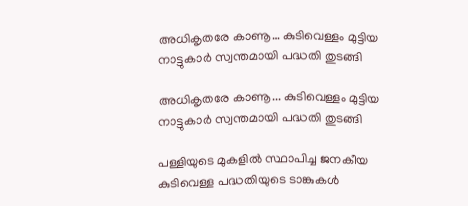അധികൃതരേ കാണൂ… കുടിവെള്ളം മുട്ടിയ നാട്ടുകാർ സ്വന്തമായി പദ്ധതി തുടങ്ങി

അധികൃതരേ കാണൂ... കുടിവെള്ളം മുട്ടിയ നാട്ടുകാർ സ്വന്തമായി പദ്ധതി തുടങ്ങി

പള്ളിയുടെ മുകളിൽ സ്ഥാപിച്ച ജനകീയ കുടിവെള്ള പദ്ധതിയുടെ ടാങ്കുകൾ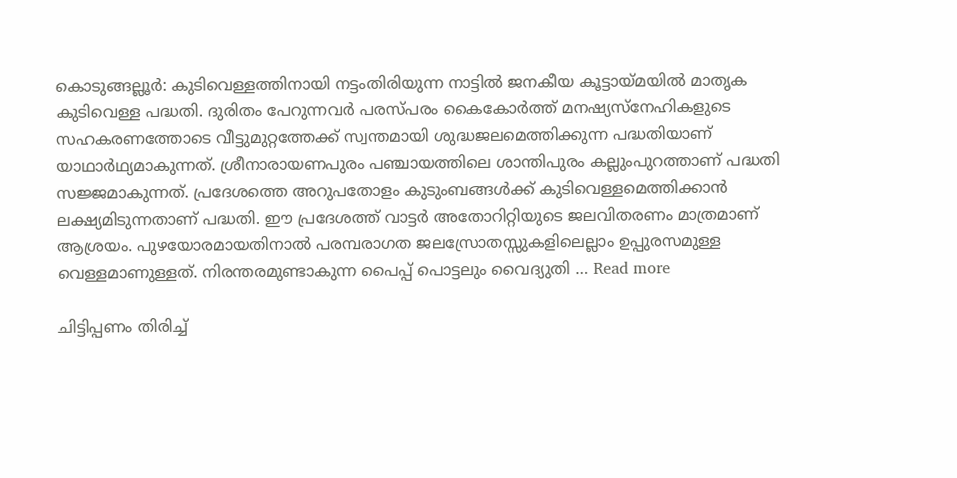കൊടുങ്ങല്ലൂർ: കുടിവെള്ളത്തിനായി നട്ടംതിരിയുന്ന നാട്ടിൽ ജനകീയ കൂട്ടായ്മയിൽ മാതൃക കുടിവെള്ള പദ്ധതി. ദുരിതം പേറുന്നവർ പരസ്പരം കൈകോർത്ത് മനഷ്യസ്നേഹികളുടെ സഹകരണത്തോടെ വീട്ടുമുറ്റത്തേക്ക് സ്വന്തമായി ശുദ്ധജലമെത്തിക്കുന്ന പദ്ധതിയാണ് യാഥാർഥ്യമാകുന്നത്. ശ്രീനാരായണപുരം പഞ്ചായത്തിലെ ശാന്തിപുരം കല്ലുംപുറത്താണ് പദ്ധതി സജ്ജമാകുന്നത്. പ്രദേശത്തെ അറുപതോളം കുടുംബങ്ങൾക്ക് കുടിവെള്ളമെത്തിക്കാൻ ലക്ഷ്യമിടുന്നതാണ് പദ്ധതി. ഈ പ്രദേശത്ത് വാട്ടർ അതോറിറ്റിയുടെ ജലവിതരണം മാത്രമാണ് ആശ്രയം. പുഴയോരമായതിനാൽ പരമ്പരാഗത ജലസ്രോതസ്സുകളിലെല്ലാം ഉപ്പുരസമുള്ള വെള്ളമാണുള്ളത്. നിരന്തരമുണ്ടാകുന്ന പൈപ്പ് പൊട്ടലും വൈദ്യുതി … Read more

ചിട്ടിപ്പണം തിരിച്ച്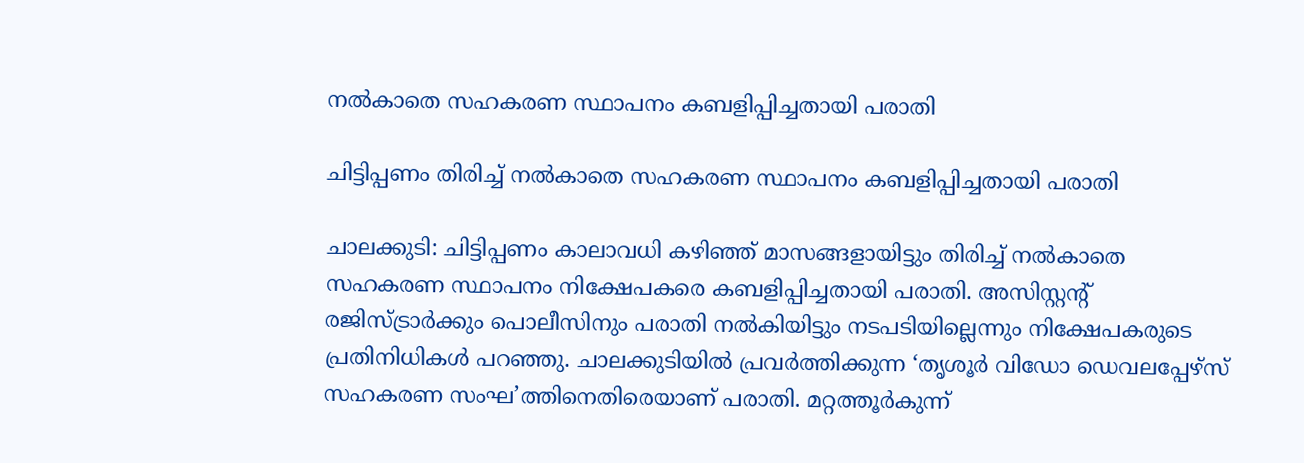നൽകാതെ സഹകരണ സ്ഥാപനം കബളിപ്പിച്ചതായി പരാതി

ചിട്ടിപ്പണം തിരിച്ച് നൽകാതെ സഹകരണ സ്ഥാപനം കബളിപ്പിച്ചതായി പരാതി

ചാലക്കുടി: ചിട്ടിപ്പണം കാലാവധി കഴിഞ്ഞ് മാസങ്ങളായിട്ടും തിരിച്ച് നൽകാതെ സഹകരണ സ്ഥാപനം നിക്ഷേപകരെ കബളിപ്പിച്ചതായി പരാതി. അസിസ്റ്റന്‍റ് രജിസ്ട്രാർക്കും പൊലീസിനും പരാതി നൽകിയിട്ടും നടപടിയില്ലെന്നും നിക്ഷേപകരുടെ പ്രതിനിധികൾ പറഞ്ഞു. ചാലക്കുടിയിൽ പ്രവർത്തിക്കുന്ന ‘തൃശൂർ വിഡോ ഡെവലപ്പേഴ്സ് സഹകരണ സംഘ’ത്തിനെതിരെയാണ് പരാതി. മറ്റത്തൂർകുന്ന്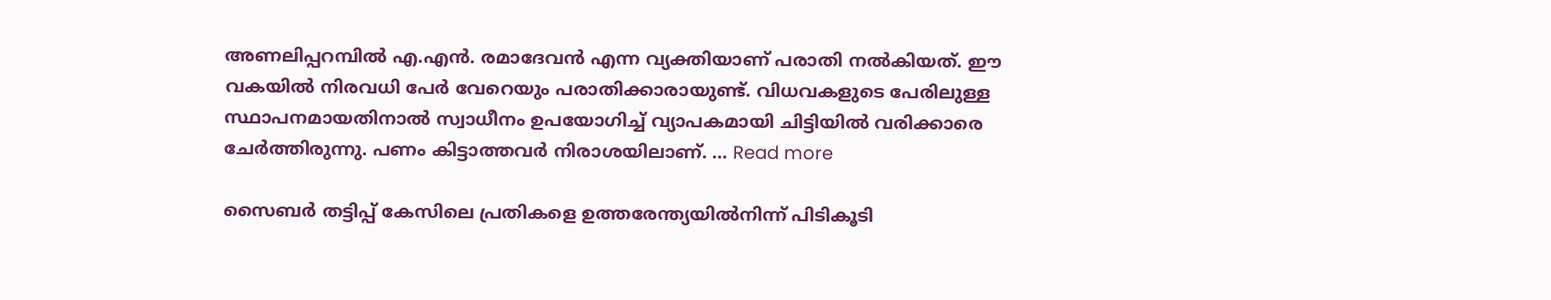അണലിപ്പറമ്പിൽ എ.എൻ. രമാദേവൻ എന്ന വ്യക്തിയാണ് പരാതി നൽകിയത്. ഈ വകയിൽ നിരവധി പേർ വേറെയും പരാതിക്കാരായുണ്ട്. വിധവകളുടെ പേരിലുള്ള സ്ഥാപനമായതിനാൽ സ്വാധീനം ഉപയോഗിച്ച് വ്യാപകമായി ചിട്ടിയിൽ വരിക്കാരെ ചേർത്തിരുന്നു. പണം കിട്ടാത്തവർ നിരാശയിലാണ്. … Read more

സൈബര്‍ തട്ടിപ്പ് കേസിലെ പ്രതികളെ ഉത്തരേന്ത്യയില്‍നിന്ന് പിടികൂടി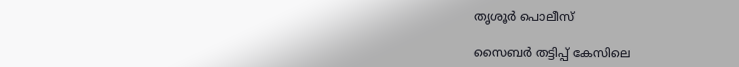തൃശൂര്‍ പൊലീസ്

സൈബര്‍ തട്ടിപ്പ് കേസിലെ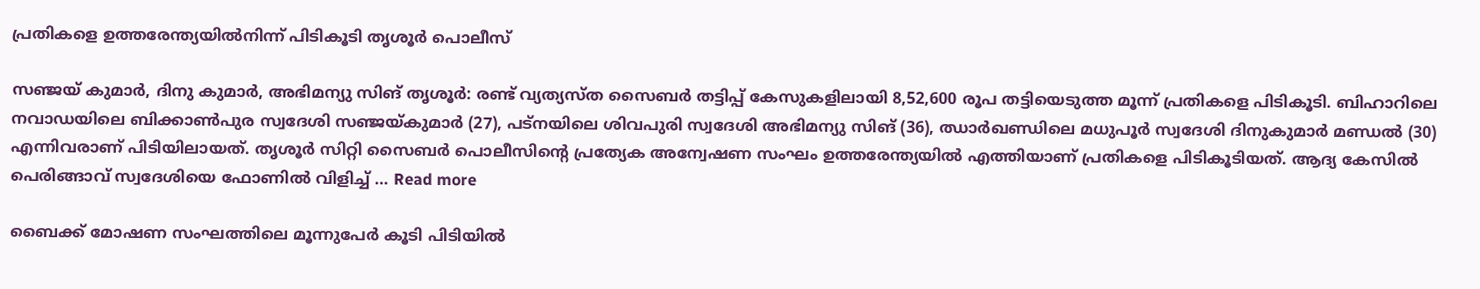പ്രതികളെ ഉത്തരേന്ത്യയില്‍നിന്ന് പിടികൂടി തൃശൂര്‍ പൊലീസ്

സഞ്ജയ് കുമാർ, ദിനു കുമാർ, അഭിമന്യു സിങ് തൃശൂര്‍: രണ്ട് വ്യത്യസ്ത സൈബര്‍ തട്ടിപ്പ് കേസുകളിലായി 8,52,600 രൂപ തട്ടിയെടുത്ത മൂന്ന് പ്രതികളെ പിടികൂടി. ബിഹാറിലെ നവാഡയിലെ ബിക്കാണ്‍പുര സ്വദേശി സഞ്ജയ്കുമാര്‍ (27), പട്നയിലെ ശിവപുരി സ്വദേശി അഭിമന്യു സിങ് (36), ഝാര്‍ഖണ്ഡിലെ മധുപൂര്‍ സ്വദേശി ദിനുകുമാര്‍ മണ്ഡല്‍ (30) എന്നിവരാണ് പിടിയിലായത്. തൃശൂര്‍ സിറ്റി സൈബര്‍ പൊലീസിന്റെ പ്രത്യേക അന്വേഷണ സംഘം ഉത്തരേന്ത്യയില്‍ എത്തിയാണ് പ്രതികളെ പിടികൂടിയത്. ആദ്യ കേസില്‍ പെരിങ്ങാവ് സ്വദേശിയെ ഫോണില്‍ വിളിച്ച് … Read more

ബൈക്ക് മോഷണ സംഘത്തിലെ മൂന്നുപേർ കൂടി പിടിയിൽ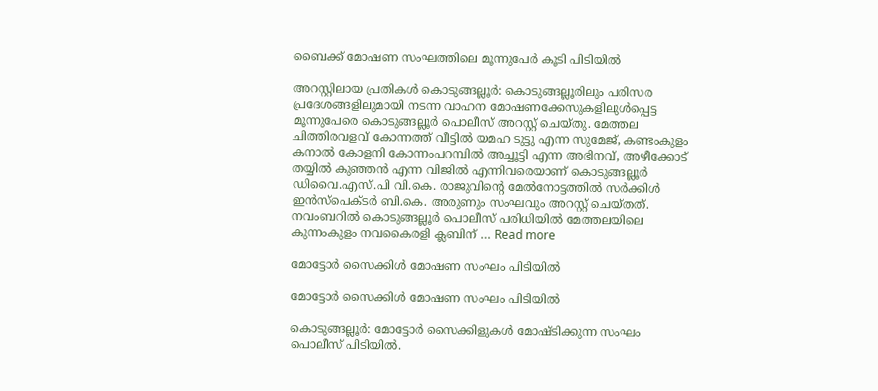ബൈക്ക് മോഷണ സംഘത്തിലെ മൂന്നുപേർ കൂടി പിടിയിൽ

അറസ്റ്റിലായ പ്രതികൾ കൊടുങ്ങല്ലൂർ: കൊടുങ്ങല്ലൂരിലും പരിസര പ്രദേശങ്ങളിലുമായി നടന്ന വാഹന മോഷണക്കേസുകളിലുൾപ്പെട്ട മൂന്നുപേരെ കൊടുങ്ങല്ലൂർ പൊലീസ് അറസ്റ്റ് ചെയ്തു. മേത്തല ചിത്തിരവളവ് കോന്നത്ത് വീട്ടിൽ യമഹ ടുട്ടു എന്ന സുമേജ്, കണ്ടംകുളം കനാൽ കോളനി കോന്നംപറമ്പിൽ അച്ചൂട്ടി എന്ന അഭിനവ്, അഴീക്കോട് തയ്യിൽ കുഞ്ഞൻ എന്ന വിജിൽ എന്നിവരെയാണ് കൊടുങ്ങല്ലൂർ ഡിവൈ.എസ്.പി വി.കെ. രാജുവിന്റെ മേൽനോട്ടത്തിൽ സർക്കിൾ ഇൻസ്പെക്ടർ ബി.കെ. അരുണും സംഘവും അറസ്റ്റ് ചെയ്തത്. നവംബറിൽ കൊടുങ്ങല്ലൂർ പൊലീസ് പരിധിയിൽ മേത്തലയിലെ കുന്നംകുളം നവകൈരളി ക്ലബിന് … Read more

മോട്ടോർ സൈക്കിൾ മോഷണ സംഘം പിടിയിൽ

മോട്ടോർ സൈക്കിൾ മോഷണ സംഘം പിടിയിൽ

കൊടുങ്ങല്ലൂർ: മോട്ടോർ സൈക്കിളുകൾ മോഷ്ടിക്കുന്ന സംഘം പൊലീസ് പിടിയിൽ.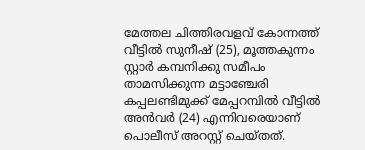മേത്തല ചിത്തിരവളവ് കോന്നത്ത് വീട്ടിൽ സുനീഷ് (25), മൂത്തകുന്നം സ്റ്റാർ കമ്പനിക്കു സമീപം താമസിക്കുന്ന മട്ടാഞ്ചേരി കപ്പലണ്ടിമുക്ക് മേപ്പറമ്പിൽ വീട്ടിൽ അൻവർ (24) എന്നിവരെയാണ് പൊലീസ് അറസ്റ്റ് ചെയ്തത്.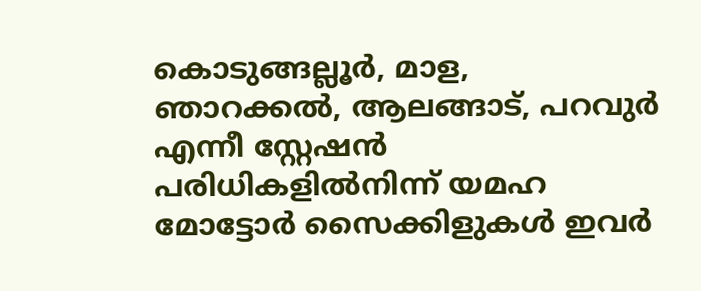കൊടുങ്ങല്ലൂർ, മാള, ഞാറക്കൽ, ആലങ്ങാട്, പറവുർ എന്നീ സ്റ്റേഷൻ പരിധികളിൽനിന്ന് യമഹ മോട്ടോർ സൈക്കിളുകൾ ഇവർ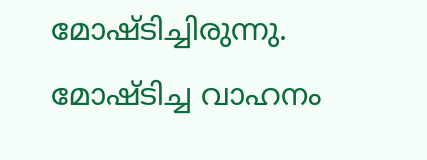മോഷ്ടിച്ചിരുന്നു. മോഷ്ടിച്ച വാഹനം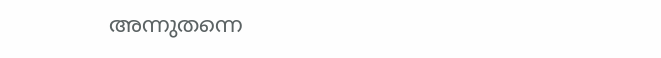അന്നുതന്നെ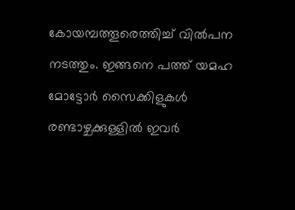കോയമ്പത്തൂരെത്തിച്ച് വിൽപന നടത്തും. ഇങ്ങനെ പത്ത് യമഹ മോട്ടോർ സൈക്കിളുകൾ രണ്ടാഴ്ചക്കുള്ളിൽ ഇവർ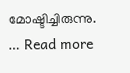മോഷ്ടിച്ചിരുന്നു. … Read more